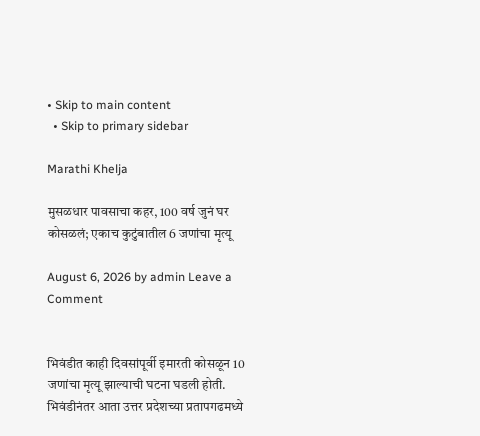• Skip to main content
  • Skip to primary sidebar

Marathi Khelja

मुसळधार पावसाचा कहर, 100 वर्ष जुनं घर कोसळलं; एकाच कुटुंबातील 6 जणांचा मृत्यू

August 6, 2026 by admin Leave a Comment


भिवंडीत काही दिवसांपूर्वी इमारती कोसळून 10 जणांचा मृत्यू झाल्याची घटना घडली होती. भिवंडीनंतर आता उत्तर प्रदेशच्या प्रतापगढमध्ये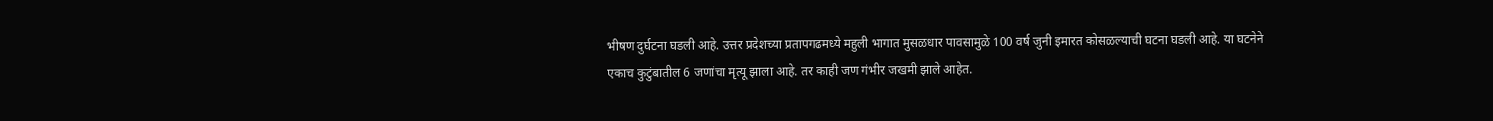भीषण दुर्घटना घडली आहे. उत्तर प्रदेशच्या प्रतापगढमध्ये महुली भागात मुसळधार पावसामुळे 100 वर्ष जुनी इमारत कोसळल्याची घटना घडली आहे. या घटनेने एकाच कुटुंबातील 6 जणांचा मृत्यू झाला आहे. तर काही जण गंभीर जखमी झाले आहेत.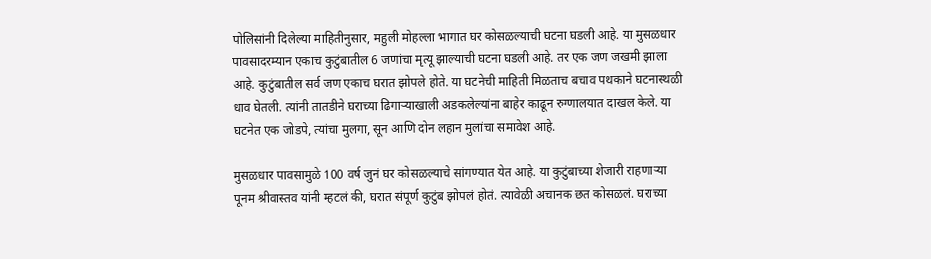पोलिसांनी दिलेल्या माहितीनुसार, महुली मोहल्ला भागात घर कोसळल्याची घटना घडली आहे. या मुसळधार पावसादरम्यान एकाच कुटुंबातील 6 जणांचा मृत्यू झाल्याची घटना घडली आहे. तर एक जण जखमी झाला आहे. कुटुंबातील सर्व जण एकाच घरात झोपले होते. या घटनेची माहिती मिळताच बचाव पथकाने घटनास्थळी धाव घेतली. त्यांनी तातडीने घराच्या ढिगाऱ्याखाली अडकलेल्यांना बाहेर काढून रुग्णालयात दाखल केले. या घटनेत एक जोडपे, त्यांचा मुलगा, सून आणि दोन लहान मुलांचा समावेश आहे.

मुसळधार पावसामुळे 100 वर्ष जुनं घर कोसळल्याचे सांगण्यात येत आहे. या कुटुंबाच्या शेजारी राहणाऱ्या पूनम श्रीवास्तव यांनी म्हटलं की, घरात संपूर्ण कुटुंब झोपलं होतं. त्यावेळी अचानक छत कोसळलं. घराच्या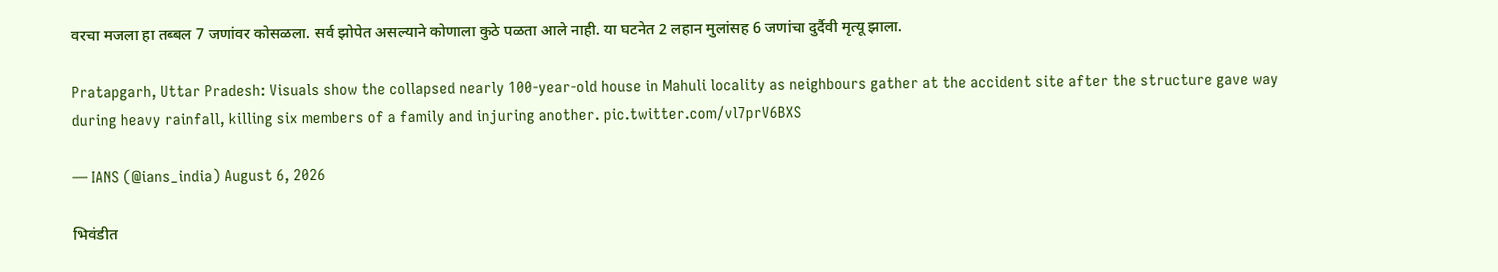वरचा मजला हा तब्बल 7 जणांवर कोसळला. सर्व झोपेत असल्याने कोणाला कुठे पळता आले नाही. या घटनेत 2 लहान मुलांसह 6 जणांचा दुर्दैवी मृत्यू झाला.

Pratapgarh, Uttar Pradesh: Visuals show the collapsed nearly 100-year-old house in Mahuli locality as neighbours gather at the accident site after the structure gave way during heavy rainfall, killing six members of a family and injuring another. pic.twitter.com/vl7prV6BXS

— IANS (@ians_india) August 6, 2026

भिवंडीत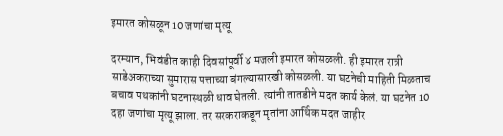इमारत कोसळून 10 जणांचा मृत्यू

दरम्यान, भिवंडीत काही दिवसांपूर्वी ४ मजली इमारत कोसळली. ही इमारत रात्री साडेअकराच्या सुमारास पत्ताच्या बंगल्यासारखी कोसळली. या घटनेची माहिती मिळताच बचाव पथकांनी घटनास्थळी धाव घेतली. त्यांनी तातडीने मदत कार्य केलं. या घटनेत 10 दहा जणांचा मृत्यू झाला. तर सरकराकडून मृतांना आर्थिक मदत जाहीर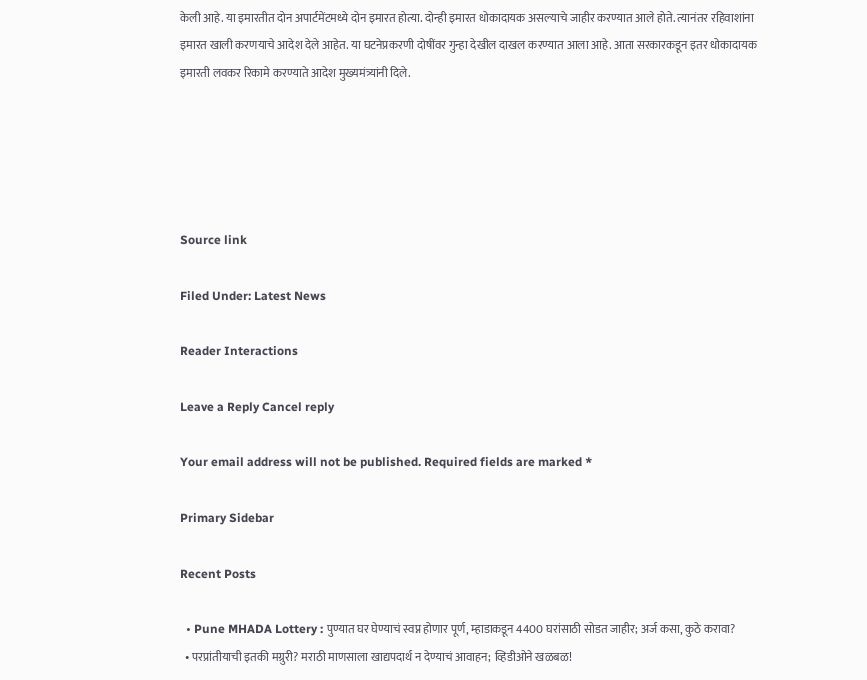केली आहे. या इमारतीत दोन अपार्टमेंटमध्ये दोन इमारत होत्या. दोन्ही इमारत धोकादायक असल्याचे जाहीर करण्यात आले होते. त्यानंतर रहिवाशांना इमारत खाली करणयाचे आदेश देले आहेत. या घटनेप्रकरणी दोषींवर गुन्हा देखील दाखल करण्यात आला आहे. आता सरकारकडून इतर धोकादायक इमारती लवकर रिकामे करण्याते आदेश मुख्यमंत्र्यांनी दिले.





Source link

Filed Under: Latest News

Reader Interactions

Leave a Reply Cancel reply

Your email address will not be published. Required fields are marked *

Primary Sidebar

Recent Posts

  • Pune MHADA Lottery : पुण्यात घर घेण्याचं स्वप्न होणार पूर्ण, म्हाडाकडून 4400 घरांसाठी सोडत जाहीर; अर्ज कसा, कुठे करावा?
  • परप्रांतीयाची इतकी मग्रुरी? मराठी माणसाला खाद्यपदार्थ न देण्याचं आवाहन; व्हिडीओने खळबळ!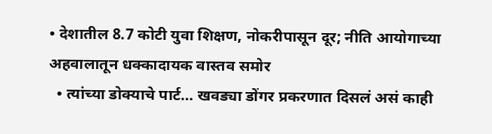• देशातील 8.7 कोटी युवा शिक्षण, नोकरीपासून दूर; नीति आयोगाच्या अहवालातून धक्कादायक वास्तव समोर
  • त्यांच्या डोक्याचे पार्ट… खवड्या डोंगर प्रकरणात दिसलं असं काही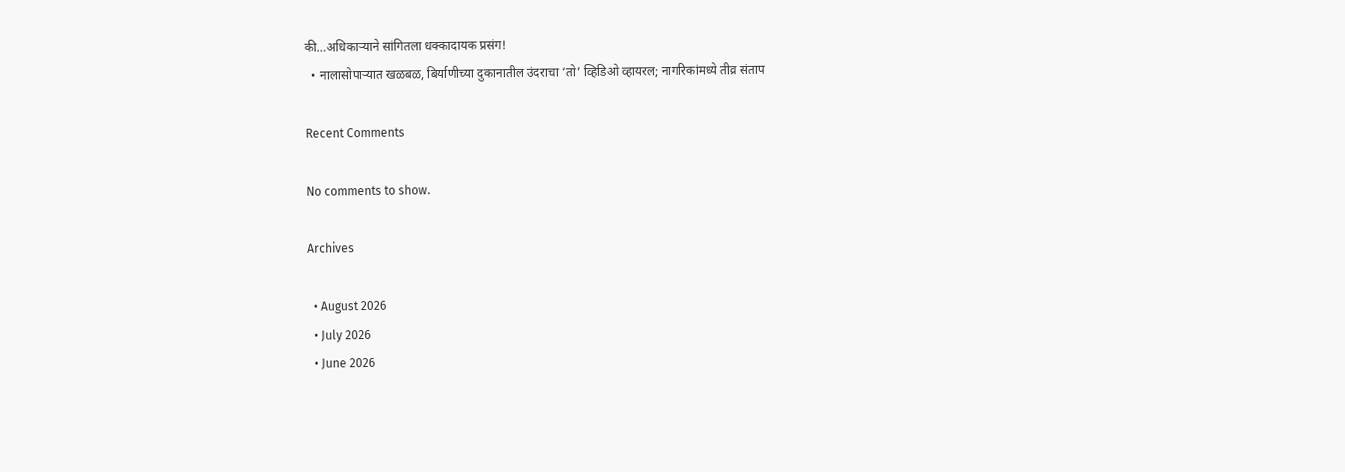की…अधिकाऱ्याने सांगितला धक्कादायक प्रसंग!
  • नालासोपाऱ्यात खळबळ, बिर्याणीच्या दुकानातील उंदराचा ‘तो’ व्हिडिओ व्हायरल; नागरिकांमध्ये तीव्र संताप

Recent Comments

No comments to show.

Archives

  • August 2026
  • July 2026
  • June 2026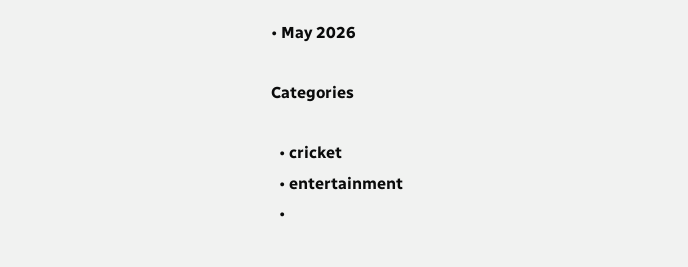• May 2026

Categories

  • cricket
  • entertainment
  •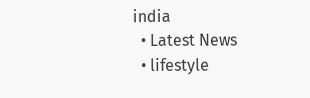india
  • Latest News
  • lifestyle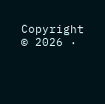Copyright © 2026 ·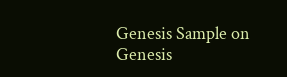Genesis Sample on Genesis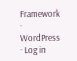Framework · WordPress · Log in